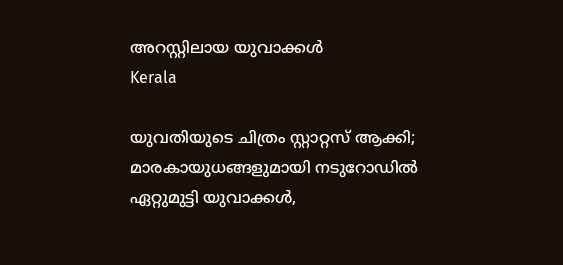അറസ്റ്റിലായ യുവാക്കള്‍
Kerala

യുവതിയുടെ ചിത്രം സ്റ്റാറ്റസ് ആക്കി; മാരകായുധങ്ങളുമായി നടുറോഡില്‍ ഏറ്റുമുട്ടി യുവാക്കള്‍,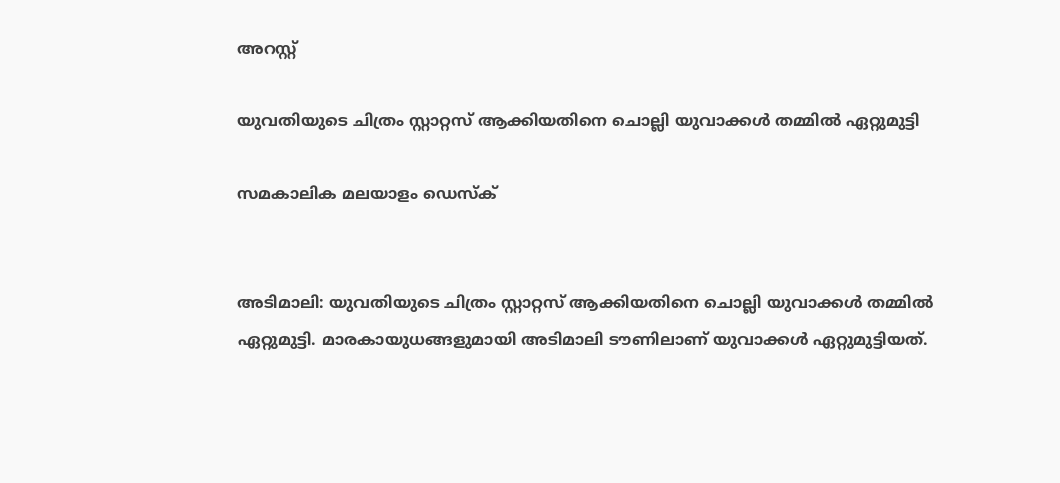അറസ്റ്റ്

യുവതിയുടെ ചിത്രം സ്റ്റാറ്റസ് ആക്കിയതിനെ ചൊല്ലി യുവാക്കള്‍ തമ്മില്‍ ഏറ്റുമുട്ടി

സമകാലിക മലയാളം ഡെസ്ക്


അടിമാലി: യുവതിയുടെ ചിത്രം സ്റ്റാറ്റസ് ആക്കിയതിനെ ചൊല്ലി യുവാക്കള്‍ തമ്മില്‍ ഏറ്റുമുട്ടി. മാരകായുധങ്ങളുമായി അടിമാലി ടൗണിലാണ് യുവാക്കള്‍ ഏറ്റുമുട്ടിയത്.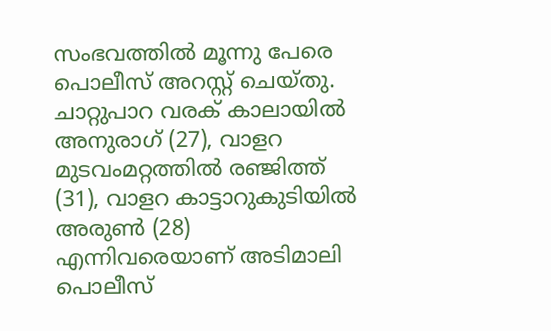സംഭവത്തില്‍ മൂന്നു പേരെ പൊലീസ് അറസ്റ്റ് ചെയ്തു. ചാറ്റുപാറ വരക് കാലായില്‍ അനുരാഗ് (27), വാളറ മുടവംമറ്റത്തില്‍ രഞ്ജിത്ത് (31), വാളറ കാട്ടാറുകുടിയില്‍ അരുണ്‍ (28) എന്നിവരെയാണ് അടിമാലി പൊലീസ്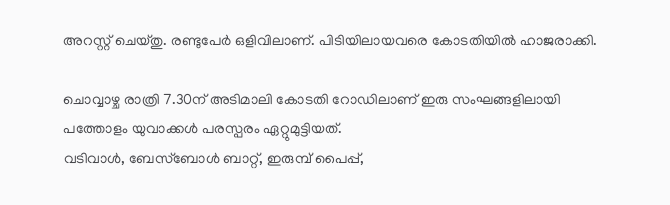അറസ്റ്റ് ചെയ്തു. രണ്ടുപേര്‍ ഒളിവിലാണ്. പിടിയിലായവരെ കോടതിയില്‍ ഹാജരാക്കി.

ചൊവ്വാഴ്ച രാത്രി 7.30ന് അടിമാലി കോടതി റോഡിലാണ് ഇരു സംഘങ്ങളിലായി പത്തോളം യുവാക്കള്‍ പരസ്പരം ഏറ്റുമുട്ടിയത്.
വടിവാള്‍, ബേസ്‌ബോള്‍ ബാറ്റ്, ഇരുമ്പ് പൈപ്പ്,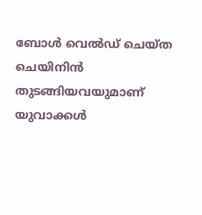ബോള്‍ വെല്‍ഡ് ചെയ്ത ചെയിനിന്‍ തുടങ്ങിയവയുമാണ് യുവാക്കള്‍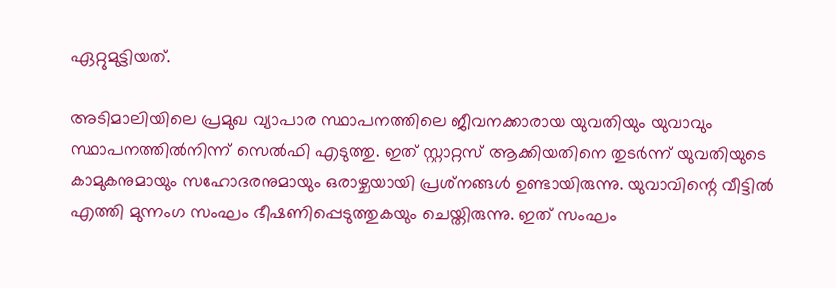ഏറ്റുമുട്ടിയത്.

അടിമാലിയിലെ പ്രമുഖ വ്യാപാര സ്ഥാപനത്തിലെ ജീവനക്കാരായ യുവതിയും യുവാവും സ്ഥാപനത്തില്‍നിന്ന് സെല്‍ഫി എടുത്തു. ഇത് സ്റ്റാറ്റസ് ആക്കിയതിനെ തുടര്‍ന്ന് യുവതിയുടെ കാമുകനുമായും സഹോദരനുമായും ഒരാഴ്ചയായി പ്രശ്‌നങ്ങള്‍ ഉണ്ടായിരുന്നു. യുവാവിന്റെ വീട്ടില്‍ എത്തി മുന്നംഗ സംഘം ഭീഷണിപ്പെടുത്തുകയും ചെയ്തിരുന്നു. ഇത് സംഘം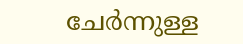ചേര്‍ന്നുള്ള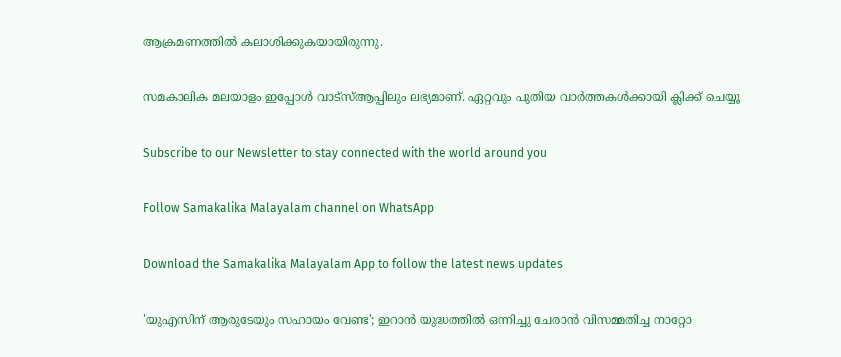ആക്രമണത്തില്‍ കലാശിക്കുകയായിരുന്നു.

സമകാലിക മലയാളം ഇപ്പോള്‍ വാട്‌സ്ആപ്പിലും ലഭ്യമാണ്. ഏറ്റവും പുതിയ വാര്‍ത്തകള്‍ക്കായി ക്ലിക്ക് ചെയ്യൂ

Subscribe to our Newsletter to stay connected with the world around you

Follow Samakalika Malayalam channel on WhatsApp

Download the Samakalika Malayalam App to follow the latest news updates

'യുഎസിന് ആരുടേയും സഹായം വേണ്ട'; ഇറാൻ യുദ്ധത്തിൽ ഒന്നിച്ചു ചേരാൻ വിസമ്മതിച്ച നാറ്റോ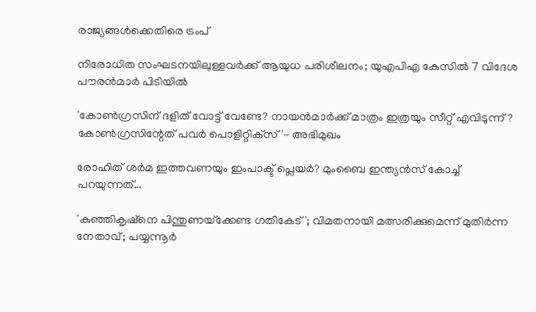രാജ്യങ്ങൾക്കെതിരെ ട്രംപ്

നിരോധിത സംഘടനയിലുള്ളവർക്ക് ആയുധ പരിശീലനം; യുഎപിഎ കേസിൽ 7 വിദേശ പൗരൻമാർ പിടിയിൽ

'കോണ്‍ഗ്രസിന് ദളിത് വോട്ട് വേണ്ടേ? നായന്‍മാര്‍ക്ക് മാത്രം ഇത്രയും സീറ്റ് എവിടുന്ന്? കോണ്‍ഗ്രസിന്റേത് പവര്‍ പൊളിറ്റിക്‌സ്'- അഭിമുഖം

രോഹിത് ശര്‍മ ഇത്തവണയും ഇംപാക്ട് പ്ലെയര്‍? മുംബൈ ഇന്ത്യന്‍സ് കോച്ച് പറയുന്നത്...

'കുഞ്ഞികൃഷ്‌നെ പിന്തുണയ്‌ക്കേണ്ട ഗതികേട്'; വിമതനായി മത്സരിക്കുമെന്ന് മുതിര്‍ന്ന നേതാവ്; പയ്യന്നൂര്‍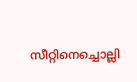സീറ്റിനെച്ചൊല്ലി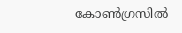കോണ്‍ഗ്രസില്‍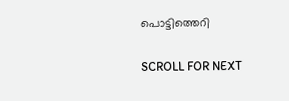പൊട്ടിത്തെറി

SCROLL FOR NEXT